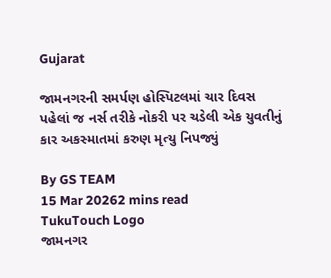Gujarat

જામનગરની સમર્પણ હોસ્પિટલમાં ચાર દિવસ પહેલાં જ નર્સ તરીકે નોકરી પર ચડેલી એક યુવતીનું કાર અકસ્માતમાં કરુણ મૃત્યુ નિપજ્યું

By GS TEAM
15 Mar 20262 mins read
TukuTouch Logo
જામનગર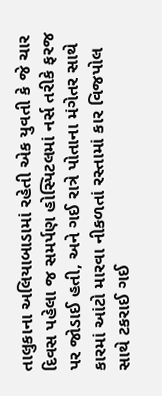તાલુકાના અલિયાબાડામાં રહેતી એક યુવતી કે જે ચાર દિવસ પહેલા જ સમર્પણ હોસ્પિટલમાં નર્સ તરીકે ફરજ પર જોડાઈ હતી, અને ગઈ રાત્રે પોતાના મંગેતર સાથે કારમાં આંટો મારવા નીકળતાં રસ્તામાં કાર વિજપોલ સાથે ટકરાઈ ગઈ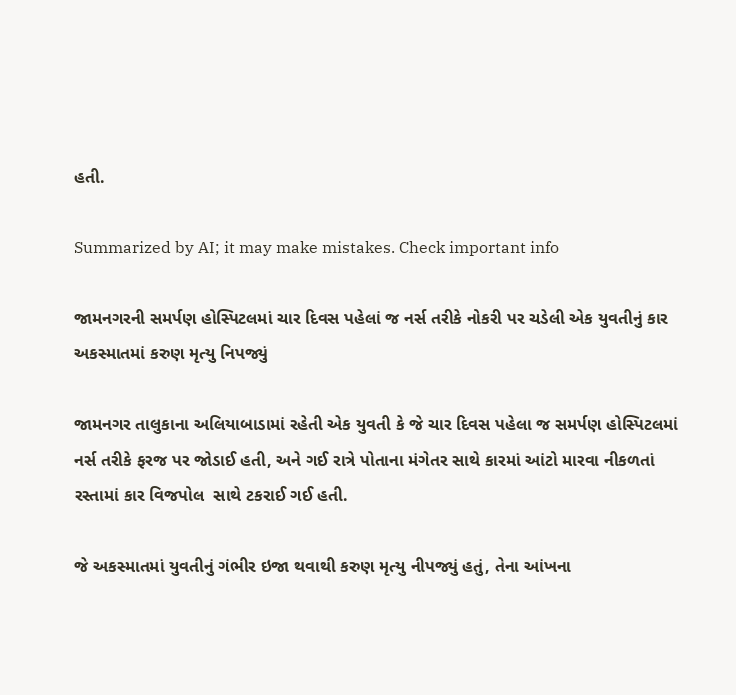હતી.

Summarized by AI; it may make mistakes. Check important info

જામનગરની સમર્પણ હોસ્પિટલમાં ચાર દિવસ પહેલાં જ નર્સ તરીકે નોકરી પર ચડેલી એક યુવતીનું કાર અકસ્માતમાં કરુણ મૃત્યુ નિપજ્યું

જામનગર તાલુકાના અલિયાબાડામાં રહેતી એક યુવતી કે જે ચાર દિવસ પહેલા જ સમર્પણ હોસ્પિટલમાં નર્સ તરીકે ફરજ પર જોડાઈ હતી, અને ગઈ રાત્રે પોતાના મંગેતર સાથે કારમાં આંટો મારવા નીકળતાં રસ્તામાં કાર વિજપોલ  સાથે ટકરાઈ ગઈ હતી.

જે અકસ્માતમાં યુવતીનું ગંભીર ઇજા થવાથી કરુણ મૃત્યુ નીપજ્યું હતું, તેના આંખના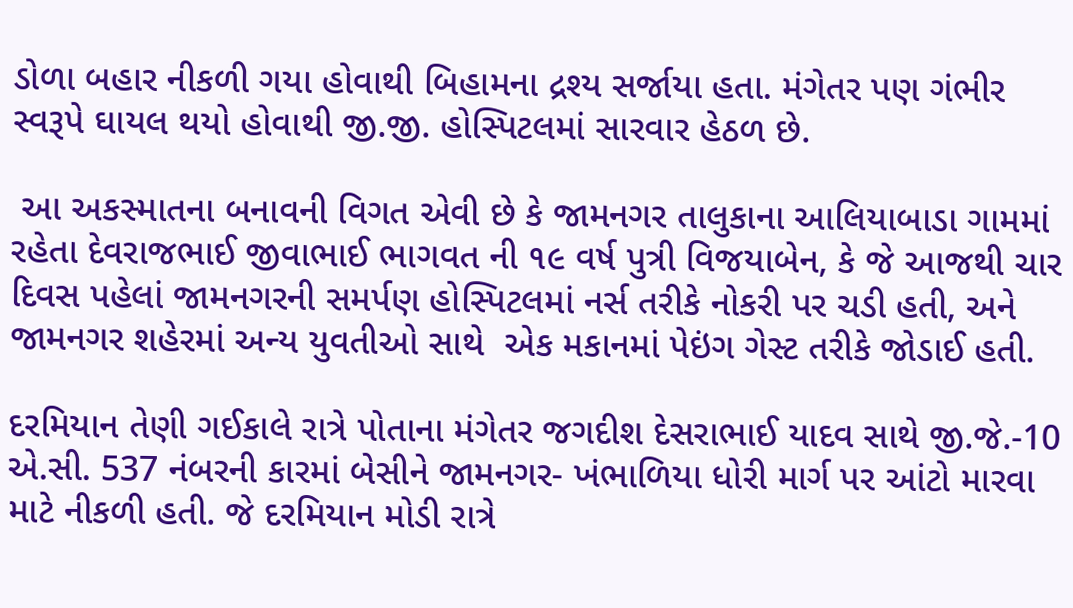ડોળા બહાર નીકળી ગયા હોવાથી બિહામના દ્રશ્ય સર્જાયા હતા. મંગેતર પણ ગંભીર સ્વરૂપે ઘાયલ થયો હોવાથી જી.જી. હોસ્પિટલમાં સારવાર હેઠળ છે.

 આ અકસ્માતના બનાવની વિગત એવી છે કે જામનગર તાલુકાના આલિયાબાડા ગામમાં રહેતા દેવરાજભાઈ જીવાભાઈ ભાગવત ની ૧૯ વર્ષ પુત્રી વિજયાબેન, કે જે આજથી ચાર દિવસ પહેલાં જામનગરની સમર્પણ હોસ્પિટલમાં નર્સ તરીકે નોકરી પર ચડી હતી, અને જામનગર શહેરમાં અન્ય યુવતીઓ સાથે  એક મકાનમાં પેઇંગ ગેસ્ટ તરીકે જોડાઈ હતી.

દરમિયાન તેણી ગઈકાલે રાત્રે પોતાના મંગેતર જગદીશ દેસરાભાઈ યાદવ સાથે જી.જે.-10 એ.સી. 537 નંબરની કારમાં બેસીને જામનગર- ખંભાળિયા ધોરી માર્ગ પર આંટો મારવા માટે નીકળી હતી. જે દરમિયાન મોડી રાત્રે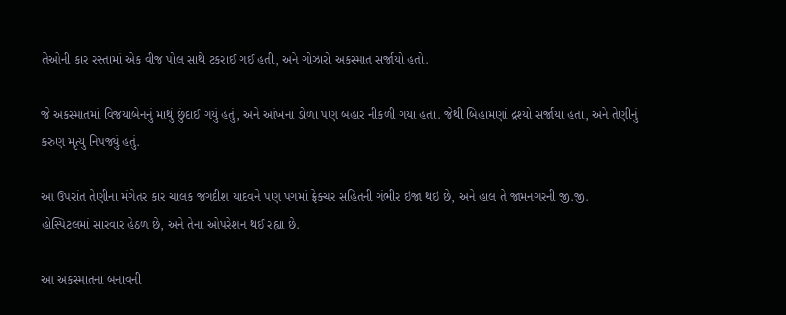તેઓની કાર રસ્તામાં એક વીજ પોલ સાથે ટકરાઈ ગઈ હતી, અને ગોઝારો અકસ્માત સર્જાયો હતો.

જે અકસ્માતમાં વિજયાબેનનું માથું છુંદાઈ ગયું હતું, અને આંખના ડોળા પણ બહાર નીકળી ગયા હતા. જેથી બિહામણાં દ્રશ્યો સર્જાયા હતા, અને તેણીનું કરુણ મૃત્યુ નિપજ્યું હતું.

આ ઉપરાંત તેણીના મંગેતર કાર ચાલક જગદીશ યાદવને પણ પગમાં ફ્રેક્ચર સહિતની ગંભીર ઇજા થઇ છે, અને હાલ તે જામનગરની જી.જી. હોસ્પિટલમાં સારવાર હેઠળ છે, અને તેના ઓપરેશન થઈ રહ્યા છે.

આ અકસ્માતના બનાવની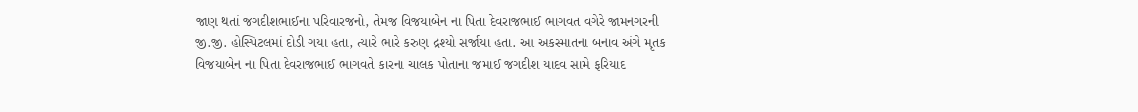જાણ થતાં જગદીશભાઈના પરિવારજનો, તેમજ વિજયાબેન ના પિતા દેવરાજભાઈ ભાગવત વગેરે જામનગરની જી.જી. હોસ્પિટલમાં દોડી ગયા હતા, ત્યારે ભારે કરુણ દ્રશ્યો સર્જાયા હતા. આ અકસ્માતના બનાવ અંગે મૃતક વિજયાબેન ના પિતા દેવરાજભાઈ ભાગવતે કારના ચાલક પોતાના જમાઈ જગદીશ યાદવ સામે ફરિયાદ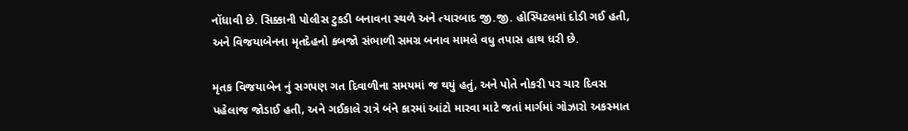નોંધાવી છે. સિક્કાની પોલીસ ટુકડી બનાવના સ્થળે અને ત્યારબાદ જી.જી. હોસ્પિટલમાં દોડી ગઈ હતી, અને વિજયાબેનના મૃતદેહનો કબજો સંભાળી સમગ્ર બનાવ મામલે વધુ તપાસ હાથ ધરી છે.

મૃતક વિજયાબેન નું સગપણ ગત દિવાળીના સમયમાં જ થયું હતું, અને પોતે નોકરી પર ચાર દિવસ પહેલાજ જોડાઈ હતી, અને ગઈકાલે રાત્રે બંને કારમાં આંટો મારવા માટે જતાં માર્ગમાં ગોઝારો અકસ્માત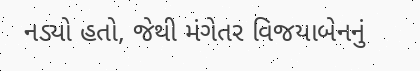નડ્યો હતો, જેથી મંગેતર વિજયાબેનનું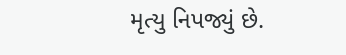મૃત્યુ નિપજ્યું છે.